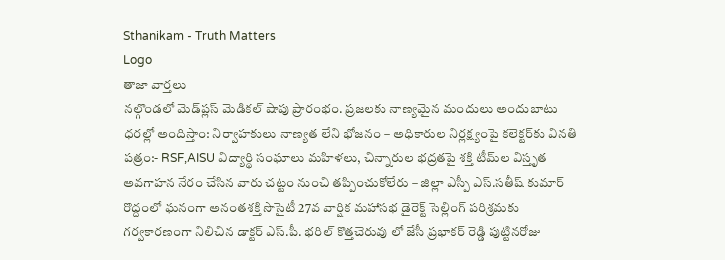Sthanikam - Truth Matters
Logo
తాజా వార్తలు
నల్గొండలో మెడ్‌ప్లస్ మెడికల్ షాపు ప్రారంభం. ప్రజలకు నాణ్యమైన మందులు అందుబాటు ధరల్లో అందిస్తాం: నిర్వాహకులు నాణ్యత లేని భోజనం – అధికారుల నిర్లక్ష్యంపై కలెక్టర్‌కు వినతి పత్రం:- RSF,AISU విద్యార్థి సంఘాలు మహిళలు, చిన్నారుల భద్రతపై శక్తి టీమ్‌ల విస్తృత అవగాహన నేరం చేసిన వారు చట్టం నుంచి తప్పించుకోలేరు – జిల్లా ఎస్పీ ఎస్.సతీష్ కుమార్ రొద్దంలో ఘనంగా అనంతశక్తి సొసైటీ 27వ వార్షిక మహాసభ డైరెక్ట్ సెల్లింగ్ పరిశ్రమకు గర్వకారణంగా నిలిచిన డాక్టర్ ఎస్.పీ. భరిల్ కొత్తచెరువు లో జేసీ ప్రభాకర్ రెడ్డి పుట్టినరోజు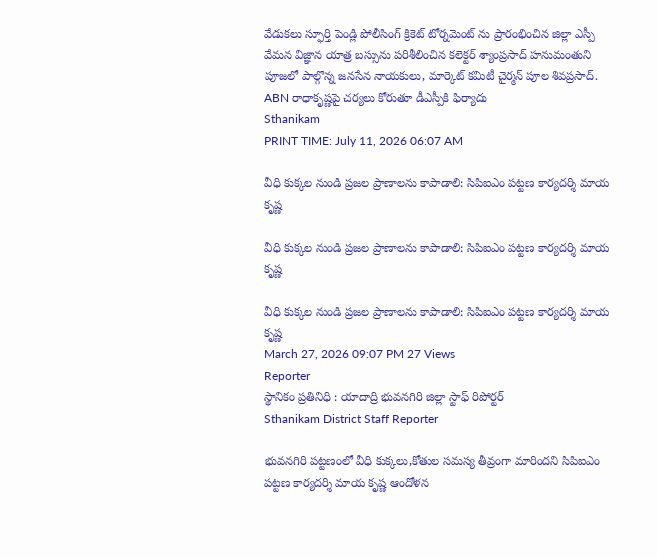వేడుకలు స్ఫూర్తి పెండ్లి పోలీసింగ్ క్రికెట్ టోర్నమెంట్ ను ప్రారంభించిన జిల్లా ఎస్పీ వేమన విజ్ఞాన యాత్ర బస్సును పరిశీలించిన కలెక్టర్ శ్యాంప్రసాద్ హనుమంతుని పూజలో పాల్గొన్న జనసేన నాయకులు, మార్కెట్ కమిటీ చైర్మన్ పూల శివప్రసాద్. ABN రాధాకృష్ణపై చర్యలు కోరుతూ డీఎస్పీకి ఫిర్యాదు
Sthanikam
PRINT TIME: July 11, 2026 06:07 AM

వీధి కుక్కల నుండి ప్రజల ప్రాణాలను కాపాడాలి: సిపిఐఎం పట్టణ కార్యదర్శి మాయ కృష్ణ

వీధి కుక్కల నుండి ప్రజల ప్రాణాలను కాపాడాలి: సిపిఐఎం పట్టణ కార్యదర్శి మాయ కృష్ణ

వీధి కుక్కల నుండి ప్రజల ప్రాణాలను కాపాడాలి: సిపిఐఎం పట్టణ కార్యదర్శి మాయ కృష్ణ
March 27, 2026 09:07 PM 27 Views
Reporter
స్థానికం ప్రతినిధి : యాదాద్రి భువనగిరి జిల్లా స్టాఫ్ రిపోర్టర్
Sthanikam District Staff Reporter

భువనగిరి పట్టణంలో వీధి కుక్కలు,కోతుల సమస్య తీవ్రంగా మారిందని సిపిఐఎం పట్టణ కార్యదర్శి మాయ కృష్ణ ఆందోళన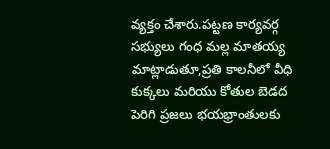వ్యక్తం చేశారు.పట్టణ కార్యవర్గ సభ్యులు గంధ మల్ల మాతయ్య మాట్లాడుతూ,ప్రతి కాలనీలో వీధి కుక్కలు మరియు కోతుల బెడద పెరిగి ప్రజలు భయభ్రాంతులకు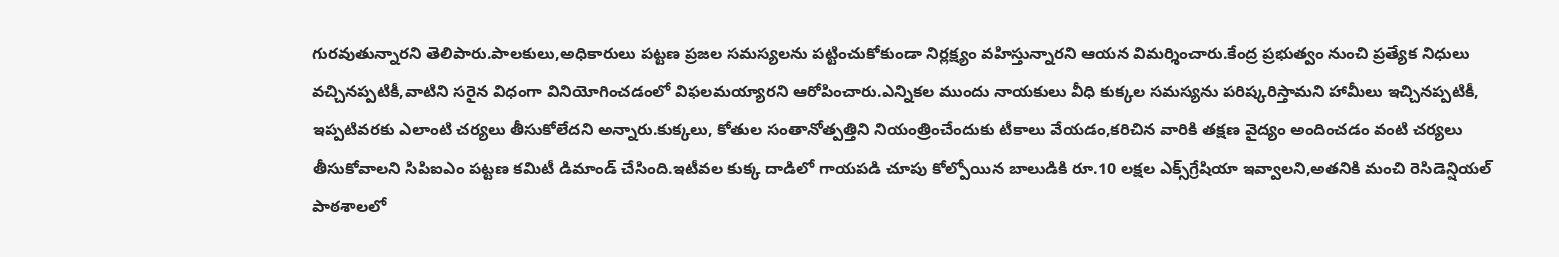గురవుతున్నారని తెలిపారు.పాలకులు,అధికారులు పట్టణ ప్రజల సమస్యలను పట్టించుకోకుండా నిర్లక్ష్యం వహిస్తున్నారని ఆయన విమర్శించారు.కేంద్ర ప్రభుత్వం నుంచి ప్రత్యేక నిధులు వచ్చినప్పటికీ,వాటిని సరైన విధంగా వినియోగించడంలో విఫలమయ్యారని ఆరోపించారు.ఎన్నికల ముందు నాయకులు వీధి కుక్కల సమస్యను పరిష్కరిస్తామని హామీలు ఇచ్చినప్పటికీ, ఇప్పటివరకు ఎలాంటి చర్యలు తీసుకోలేదని అన్నారు.కుక్కలు, కోతుల సంతానోత్పత్తిని నియంత్రించేందుకు టీకాలు వేయడం,కరిచిన వారికి తక్షణ వైద్యం అందించడం వంటి చర్యలు తీసుకోవాలని సిపిఐఎం పట్టణ కమిటీ డిమాండ్ చేసింది.ఇటీవల కుక్క దాడిలో గాయపడి చూపు కోల్పోయిన బాలుడికి రూ.10 లక్షల ఎక్స్‌గ్రేషియా ఇవ్వాలని,అతనికి మంచి రెసిడెన్షియల్ పాఠశాలలో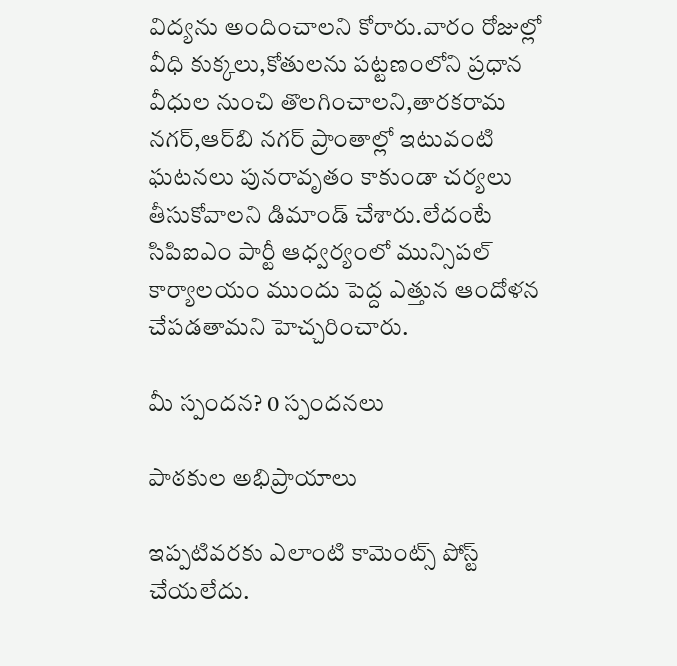విద్యను అందించాలని కోరారు.వారం రోజుల్లో వీధి కుక్కలు,కోతులను పట్టణంలోని ప్రధాన వీధుల నుంచి తొలగించాలని,తారకరామ నగర్,ఆర్‌బి నగర్ ప్రాంతాల్లో ఇటువంటి ఘటనలు పునరావృతం కాకుండా చర్యలు తీసుకోవాలని డిమాండ్ చేశారు.లేదంటే సిపిఐఎం పార్టీ ఆధ్వర్యంలో మున్సిపల్ కార్యాలయం ముందు పెద్ద ఎత్తున ఆందోళన చేపడతామని హెచ్చరించారు.

మీ స్పందన? 0 స్పందనలు

పాఠకుల అభిప్రాయాలు

ఇప్పటివరకు ఎలాంటి కామెంట్స్ పోస్ట్ చేయలేదు.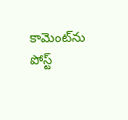కామెంట్‌ను పోస్ట్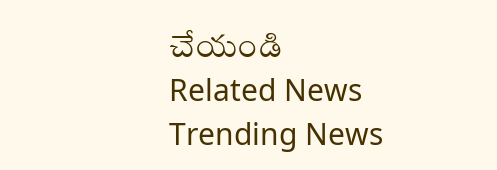చేయండి
Related News
Trending News